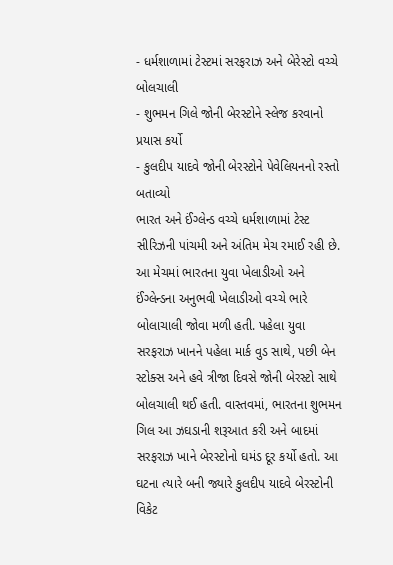- ધર્મશાળામાં ટેસ્ટમાં સરફરાઝ અને બેરેસ્ટો વચ્ચે બોલચાલી
- શુભમન ગિલે જોની બેરસ્ટોને સ્લેજ કરવાનો પ્રયાસ કર્યો
- કુલદીપ યાદવે જોની બેરસ્ટોને પેવેલિયનનો રસ્તો બતાવ્યો
ભારત અને ઈંગ્લેન્ડ વચ્ચે ધર્મશાળામાં ટેસ્ટ સીરિઝની પાંચમી અને અંતિમ મેચ રમાઈ રહી છે. આ મેચમાં ભારતના યુવા ખેલાડીઓ અને ઈંગ્લેન્ડના અનુભવી ખેલાડીઓ વચ્ચે ભારે બોલાચાલી જોવા મળી હતી. પહેલા યુવા સરફરાઝ ખાનને પહેલા માર્ક વુડ સાથે, પછી બેન સ્ટોક્સ અને હવે ત્રીજા દિવસે જોની બેરસ્ટો સાથે બોલચાલી થઈ હતી. વાસ્તવમાં, ભારતના શુભમન ગિલ આ ઝઘડાની શરૂઆત કરી અને બાદમાં સરફરાઝ ખાને બેરસ્ટોનો ઘમંડ દૂર કર્યો હતો. આ ઘટના ત્યારે બની જ્યારે કુલદીપ યાદવે બેરસ્ટોની વિકેટ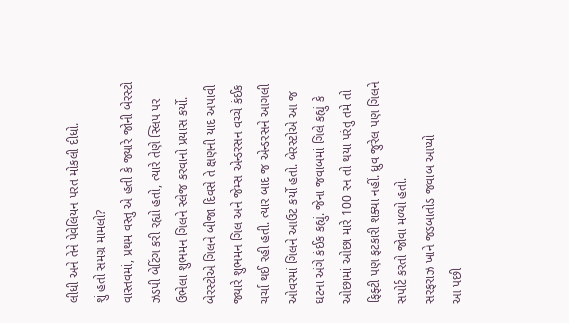લીધી અને તેને પેવેલિયન પરત મોકલી દીધો.
શું હતો સમગ્ર મામલો?
વાસ્તવમાં, પ્રથમ વસ્તુ એ હતી કે જ્યારે જોની બેરસ્ટો ઝડપી બેટિંગ કરી રહ્યો હતો, ત્યારે તેણે સ્લિપ પર ઉભેલા શુભમન ગિલને સ્લેજ કરવાનો પ્રયાસ કર્યો. બેરસ્ટોએ ગિલને બીજા દિવસે તે ક્ષણની યાદ અપાવી જ્યારે શુભમન ગિલ અને જેમ્સ એન્ડરસન વચ્ચે કંઈક ચર્ચા થઈ રહી હતી. ત્યાર બાદ જ એન્ડરસને આગલી ઓવરમાં ગિલને આઉટ કર્યો હતો. બેરસ્ટોએ આ જ ઘટના અંગે કંઈક કહ્યું. જેના જવાબમાં ગિલે કહ્યું કે ઓછામાં ઓછા મારે 100 રન તો થયા પરંતુ તમે તો ફિફ્ટી પણ ફટકારી શક્યા નહીં. ધ્રુવ જુરેલ પણ ગિલને સપોર્ટ કરતો જોવા મળ્યો હતો.
સરફરાઝ ખાને જડબાતોડ જવાબ આપ્યો
આ પછી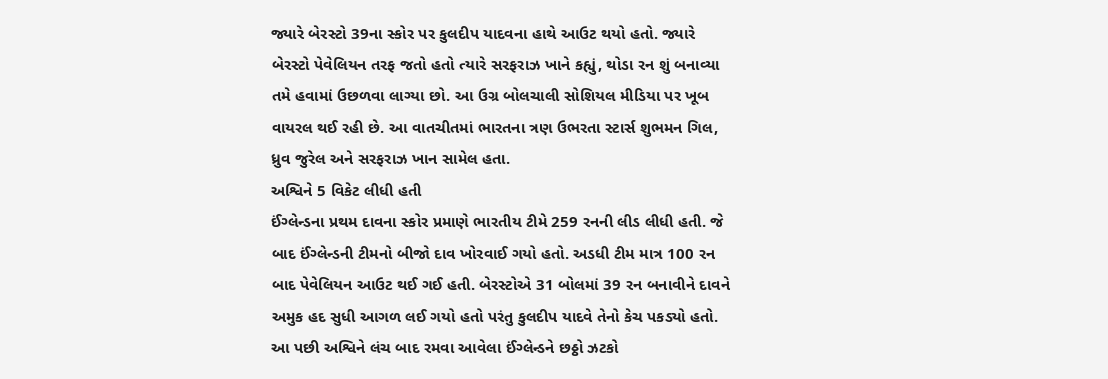જ્યારે બેરસ્ટો 39ના સ્કોર પર કુલદીપ યાદવના હાથે આઉટ થયો હતો. જ્યારે બેરસ્ટો પેવેલિયન તરફ જતો હતો ત્યારે સરફરાઝ ખાને કહ્યું, થોડા રન શું બનાવ્યા તમે હવામાં ઉછળવા લાગ્યા છો. આ ઉગ્ર બોલચાલી સોશિયલ મીડિયા પર ખૂબ વાયરલ થઈ રહી છે. આ વાતચીતમાં ભારતના ત્રણ ઉભરતા સ્ટાર્સ શુભમન ગિલ, ધ્રુવ જુરેલ અને સરફરાઝ ખાન સામેલ હતા.
અશ્વિને 5 વિકેટ લીધી હતી
ઈંગ્લેન્ડના પ્રથમ દાવના સ્કોર પ્રમાણે ભારતીય ટીમે 259 રનની લીડ લીધી હતી. જે બાદ ઈંગ્લેન્ડની ટીમનો બીજો દાવ ખોરવાઈ ગયો હતો. અડધી ટીમ માત્ર 100 રન બાદ પેવેલિયન આઉટ થઈ ગઈ હતી. બેરસ્ટોએ 31 બોલમાં 39 રન બનાવીને દાવને અમુક હદ સુધી આગળ લઈ ગયો હતો પરંતુ કુલદીપ યાદવે તેનો કેચ પકડ્યો હતો. આ પછી અશ્વિને લંચ બાદ રમવા આવેલા ઈંગ્લેન્ડને છઠ્ઠો ઝટકો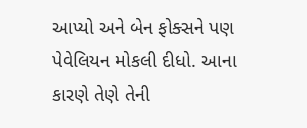આપ્યો અને બેન ફોક્સને પણ પેવેલિયન મોકલી દીધો. આના કારણે તેણે તેની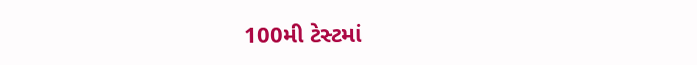100મી ટેસ્ટમાં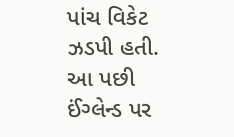પાંચ વિકેટ ઝડપી હતી. આ પછી ઈંગ્લેન્ડ પર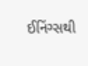ઈનિંગ્સથી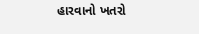હારવાનો ખતરો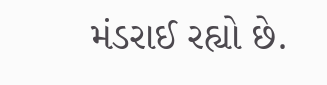મંડરાઈ રહ્યો છે.